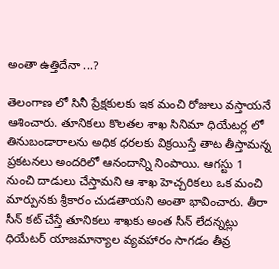అంతా ఉత్తిదేనా ...?

తెలంగాణ లో సినీ ప్రేక్షకులకు ఇక మంచి రోజులు వస్తాయనే ఆశించారు. తూనికలు కొలతల శాఖ సినిమా ధియేటర్ల లో తినుబండారాలను అధిక ధరలకు విక్రయిస్తే తాట తీస్తామన్న ప్రకటనలు అందరిలో ఆనందాన్ని నింపాయి. ఆగస్టు 1 నుంచి దాడులు చేస్తామని ఆ శాఖ హెచ్చరికలు ఒక మంచి మార్పునకు శ్రీకారం చుడతాయని అంతా భావించారు. తీరా సీన్ కట్ చేస్తే తూనికలు శాఖకు అంత సీన్ లేదన్నట్లు ధియేటర్ యాజమాన్యాల వ్యవహారం సాగడం తీవ్ర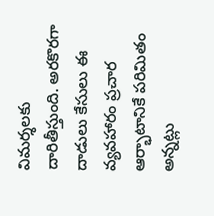విమర్శలకు దారితీస్తుంది. అరకొరగా దాడులు కేసులు ఈ వ్యవహారం ప్రచార ఆర్భాటానికే పరిమితం అన్నట్లు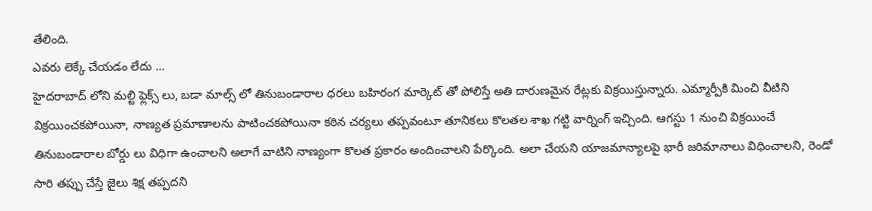తేలింది.
ఎవరు లెక్కే చేయడం లేదు ...
హైదరాబాద్ లోని మల్టి ఫ్లెక్స్ లు, బడా మాల్స్ లో తినుబండారాల ధరలు బహిరంగ మార్కెట్ తో పోలిస్తే అతి దారుణమైన రేట్లకు విక్రయిస్తున్నారు. ఎమ్మార్పీకి మించి వీటిని విక్రయించకపోయినా, నాణ్యత ప్రమాణాలను పాటించకపోయినా కఠిన చర్యలు తప్పవంటూ తూనికలు కొలతల శాఖ గట్టి వార్నింగ్ ఇచ్చింది. ఆగస్టు 1 నుంచి విక్రయించే తినుబండారాల బోర్డు లు విధిగా ఉంచాలని అలాగే వాటిని నాణ్యంగా కొలత ప్రకారం అందించాలని పేర్కొంది. అలా చేయని యాజమాన్యాలపై భారీ జరిమానాలు విధించాలని, రెండో సారి తప్పు చేస్తే జైలు శిక్ష తప్పదని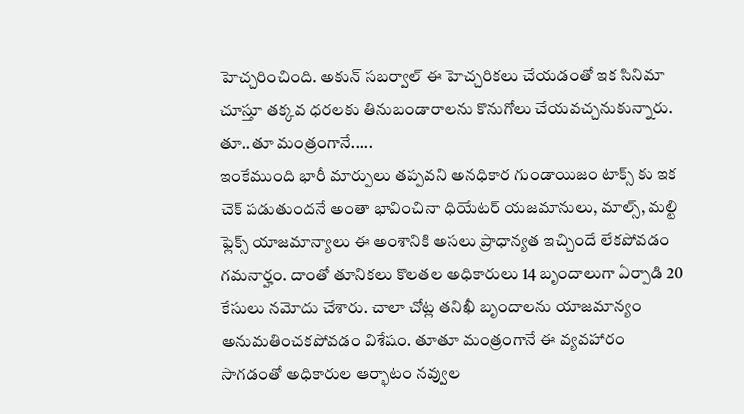హెచ్చరించింది. అకున్ సబర్వాల్ ఈ హెచ్చరికలు చేయడంతో ఇక సినిమా చూస్తూ తక్కవ ధరలకు తినుబండారాలను కొనుగోలు చేయవచ్చనుకున్నారు.
తూ..తూ మంత్రంగానే.....
ఇంకేముంది భారీ మార్పులు తప్పవని అనధికార గుండాయిజం టాక్స్ కు ఇక చెక్ పడుతుందనే అంతా భావించినా ధియేటర్ యజమానులు, మాల్స్, మల్టి ఫ్లెక్స్ యాజమాన్యాలు ఈ అంశానికి అసలు ప్రాధాన్యత ఇచ్చిందే లేకపోవడం గమనార్హం. దాంతో తూనికలు కొలతల అధికారులు 14 బృందాలుగా ఏర్పాడి 20 కేసులు నమోదు చేశారు. చాలా చోట్ల తనిఖీ బృందాలను యాజమాన్యం అనుమతించకపోవడం విశేషం. తూతూ మంత్రంగానే ఈ వ్యవహారం సాగడంతో అధికారుల ఆర్భాటం నవ్వుల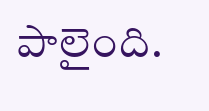పాలైంది.